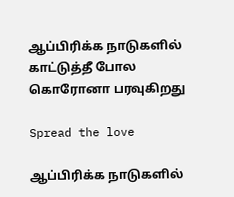ஆப்பிரிக்க நாடுகளில் காட்டுத்தீ போல கொரோனா பரவுகிறது

Spread the love

ஆப்பிரிக்க நாடுகளில்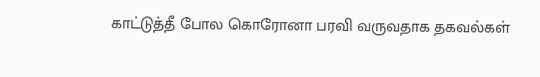காட்டுத்தீ போல கொரோனா பரவி வருவதாக தகவல்கள்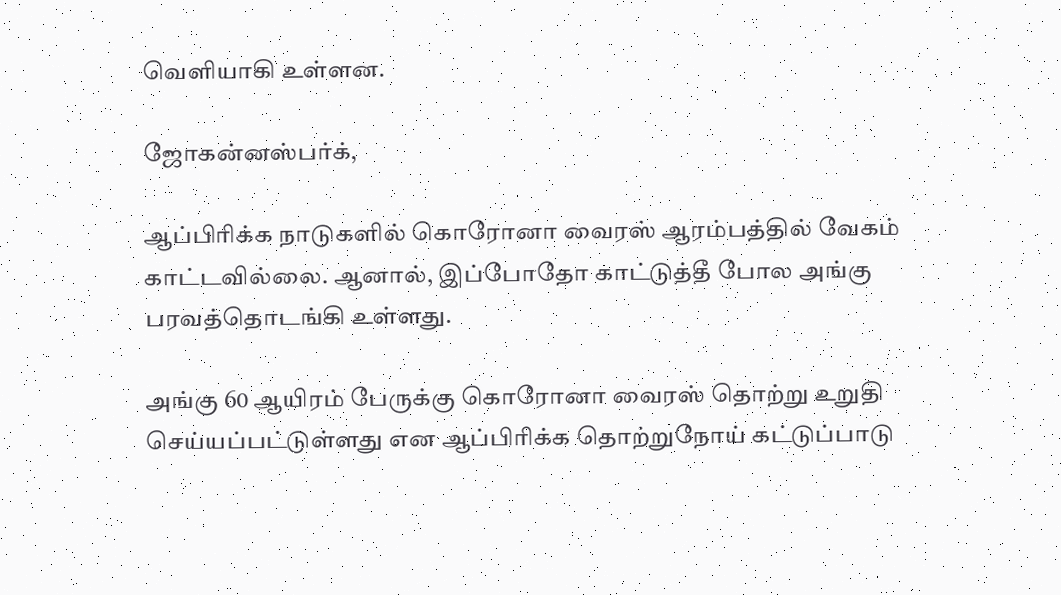வெளியாகி உள்ளன.

ஜோகன்னஸ்பர்க்,

ஆப்பிரிக்க நாடுகளில் கொரோனா வைரஸ் ஆரம்பத்தில் வேகம் காட்டவில்லை. ஆனால், இப்போதோ காட்டுத்தீ போல அங்கு பரவத்தொடங்கி உள்ளது.

அங்கு 60 ஆயிரம் பேருக்கு கொரோனா வைரஸ் தொற்று உறுதி செய்யப்பட்டுள்ளது என ஆப்பிரிக்க தொற்றுநோய் கட்டுப்பாடு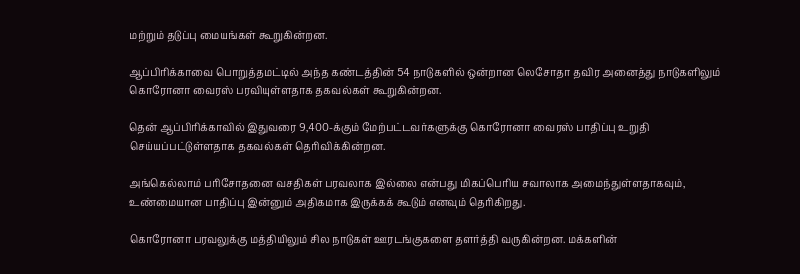மற்றும் தடுப்பு மையங்கள் கூறுகின்றன.

ஆப்பிரிக்காவை பொறுத்தமட்டில் அந்த கண்டத்தின் 54 நாடுகளில் ஒன்றான லெசோதா தவிர அனைத்து நாடுகளிலும் கொரோனா வைரஸ் பரவியுள்ளதாக தகவல்கள் கூறுகின்றன.

தென் ஆப்பிரிக்காவில் இதுவரை 9,400-க்கும் மேற்பட்டவர்களுக்கு கொரோனா வைரஸ் பாதிப்பு உறுதி செய்யப்பட்டுள்ளதாக தகவல்கள் தெரிவிக்கின்றன.

அங்கெல்லாம் பரிசோதனை வசதிகள் பரவலாக இல்லை என்பது மிகப்பெரிய சவாலாக அமைந்துள்ளதாகவும், உண்மையான பாதிப்பு இன்னும் அதிகமாக இருக்கக் கூடும் எனவும் தெரிகிறது.

கொரோனா பரவலுக்கு மத்தியிலும் சில நாடுகள் ஊரடங்குகளை தளர்த்தி வருகின்றன. மக்களின்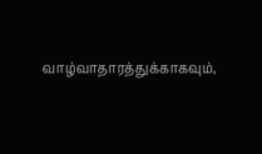வாழ்வாதாரத்துக்காகவும்,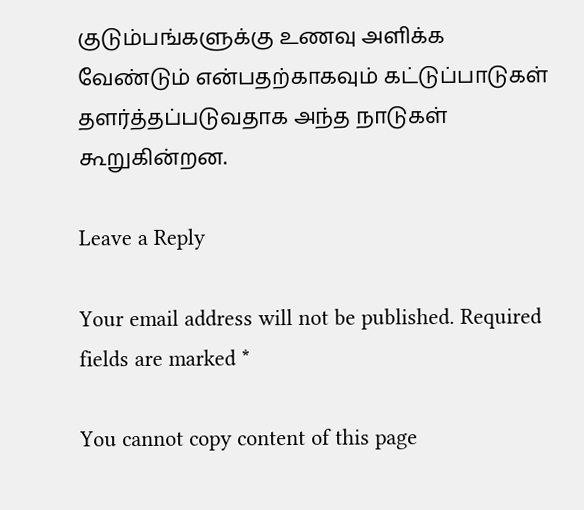குடும்பங்களுக்கு உணவு அளிக்க வேண்டும் என்பதற்காகவும் கட்டுப்பாடுகள் தளர்த்தப்படுவதாக அந்த நாடுகள் கூறுகின்றன.

Leave a Reply

Your email address will not be published. Required fields are marked *

You cannot copy content of this page